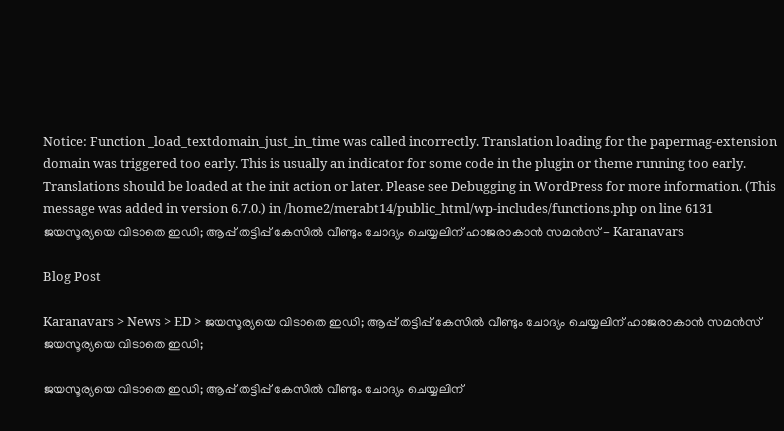Notice: Function _load_textdomain_just_in_time was called incorrectly. Translation loading for the papermag-extension domain was triggered too early. This is usually an indicator for some code in the plugin or theme running too early. Translations should be loaded at the init action or later. Please see Debugging in WordPress for more information. (This message was added in version 6.7.0.) in /home2/merabt14/public_html/wp-includes/functions.php on line 6131
ജയസൂര്യയെ വിടാതെ ഇഡി; ആപ്പ് തട്ടിപ്പ് കേസിൽ വീണ്ടും ചോദ്യം ചെയ്യലിന് ഹാജരാകാൻ സമൻസ് - Karanavars

Blog Post

Karanavars > News > ED > ജയസൂര്യയെ വിടാതെ ഇഡി; ആപ്പ് തട്ടിപ്പ് കേസിൽ വീണ്ടും ചോദ്യം ചെയ്യലിന് ഹാജരാകാൻ സമൻസ്
ജയസൂര്യയെ വിടാതെ ഇഡി;

ജയസൂര്യയെ വിടാതെ ഇഡി; ആപ്പ് തട്ടിപ്പ് കേസിൽ വീണ്ടും ചോദ്യം ചെയ്യലിന്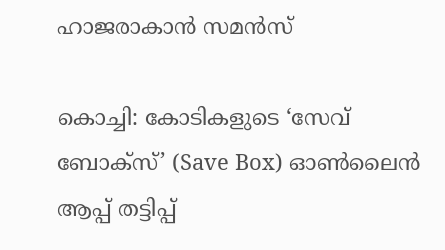ഹാജരാകാൻ സമൻസ്

കൊച്ചി: കോടികളുടെ ‘സേവ് ബോക്സ്’ (Save Box) ഓൺലൈൻ ആപ്പ് തട്ടിപ്പ്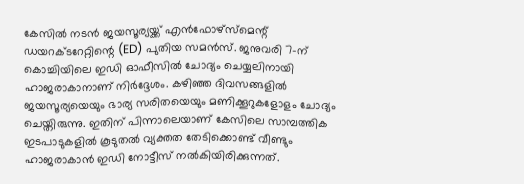കേസിൽ നടൻ ജയസൂര്യയ്ക്ക് എൻഫോഴ്സ്‌മെന്റ് ഡയറക്ടറേറ്റിന്റെ (ED) പുതിയ സമൻസ്. ജനുവരി 7-ന് കൊച്ചിയിലെ ഇഡി ഓഫീസിൽ ചോദ്യം ചെയ്യലിനായി ഹാജരാകാനാണ് നിർദ്ദേശം. കഴിഞ്ഞ ദിവസങ്ങളിൽ ജയസൂര്യയെയും ഭാര്യ സരിതയെയും മണിക്കൂറുകളോളം ചോദ്യം ചെയ്തിരുന്നു. ഇതിന് പിന്നാലെയാണ് കേസിലെ സാമ്പത്തിക ഇടപാടുകളിൽ കൂടുതൽ വ്യക്തത തേടിക്കൊണ്ട് വീണ്ടും ഹാജരാകാൻ ഇഡി നോട്ടീസ് നൽകിയിരിക്കുന്നത്.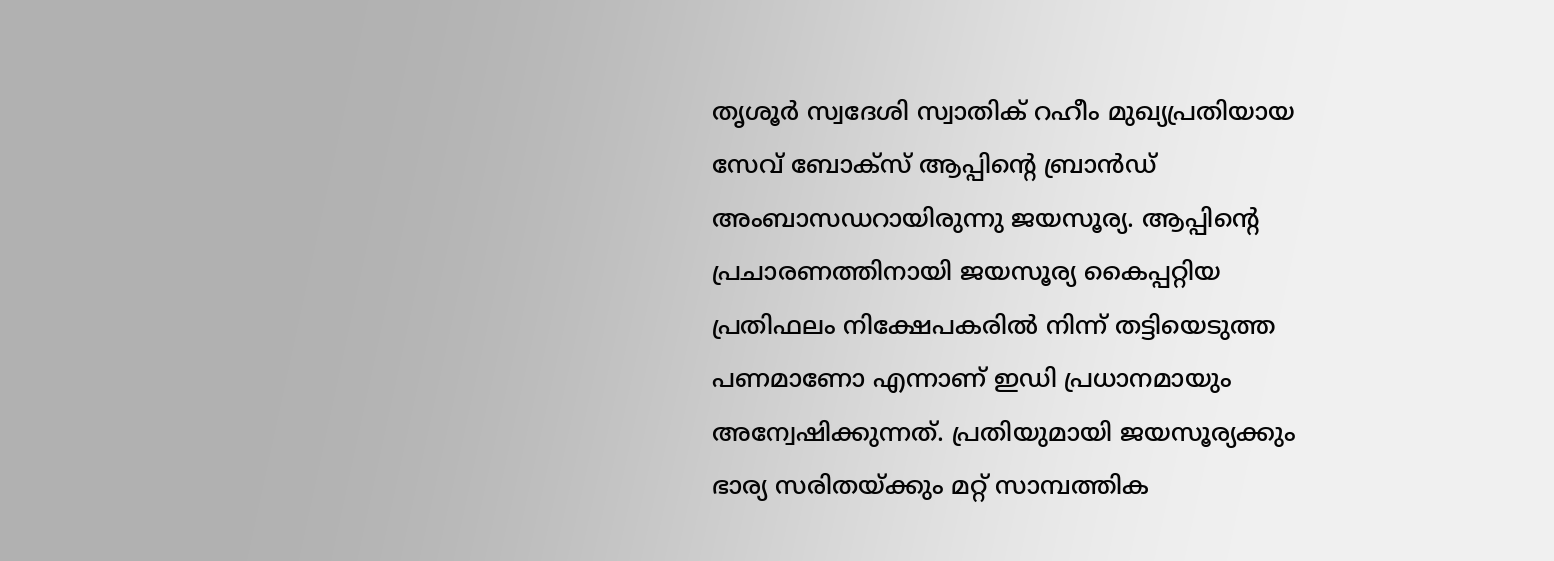തൃശൂർ സ്വദേശി സ്വാതിക് റഹീം മുഖ്യപ്രതിയായ സേവ് ബോക്സ് ആപ്പിന്റെ ബ്രാൻഡ് അംബാസഡറായിരുന്നു ജയസൂര്യ. ആപ്പിന്റെ പ്രചാരണത്തിനായി ജയസൂര്യ കൈപ്പറ്റിയ പ്രതിഫലം നിക്ഷേപകരിൽ നിന്ന് തട്ടിയെടുത്ത പണമാണോ എന്നാണ് ഇഡി പ്രധാനമായും അന്വേഷിക്കുന്നത്. പ്രതിയുമായി ജയസൂര്യക്കും ഭാര്യ സരിതയ്ക്കും മറ്റ് സാമ്പത്തിക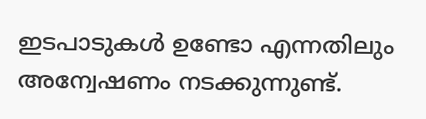ഇടപാടുകൾ ഉണ്ടോ എന്നതിലും അന്വേഷണം നടക്കുന്നുണ്ട്.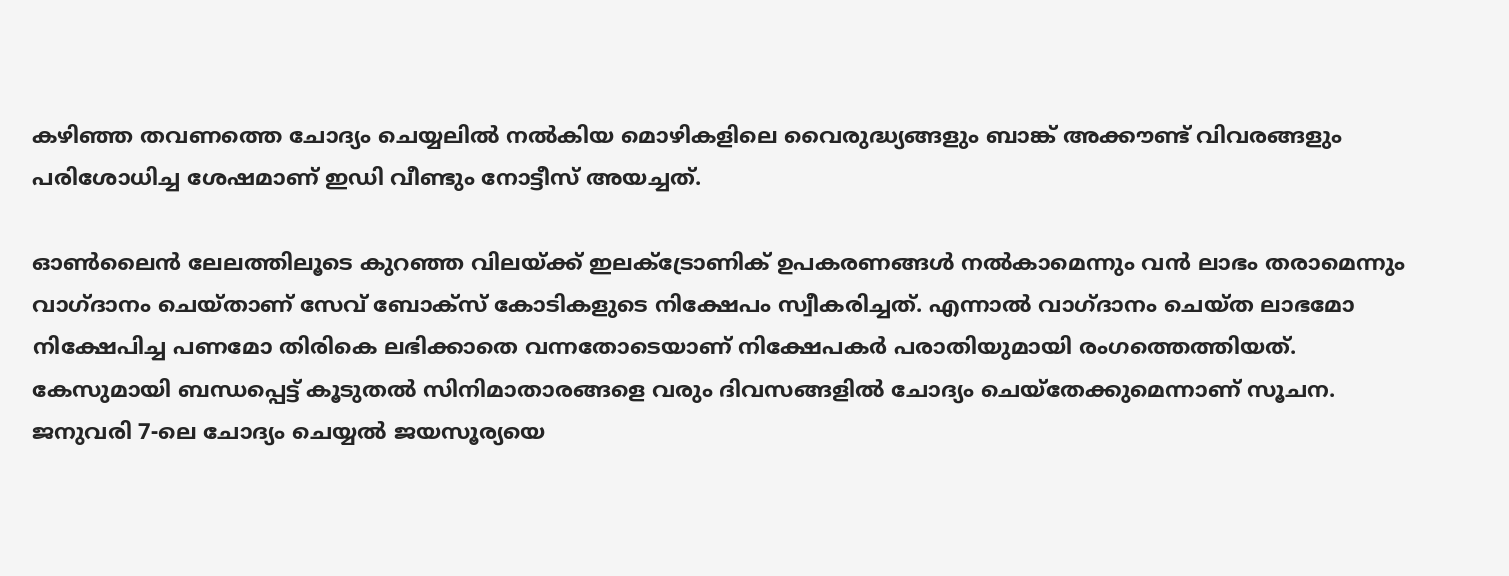കഴിഞ്ഞ തവണത്തെ ചോദ്യം ചെയ്യലിൽ നൽകിയ മൊഴികളിലെ വൈരുദ്ധ്യങ്ങളും ബാങ്ക് അക്കൗണ്ട് വിവരങ്ങളും പരിശോധിച്ച ശേഷമാണ് ഇഡി വീണ്ടും നോട്ടീസ് അയച്ചത്.

ഓൺലൈൻ ലേലത്തിലൂടെ കുറഞ്ഞ വിലയ്ക്ക് ഇലക്ട്രോണിക് ഉപകരണങ്ങൾ നൽകാമെന്നും വൻ ലാഭം തരാമെന്നും വാഗ്ദാനം ചെയ്താണ് സേവ് ബോക്സ് കോടികളുടെ നിക്ഷേപം സ്വീകരിച്ചത്. എന്നാൽ വാഗ്ദാനം ചെയ്ത ലാഭമോ നിക്ഷേപിച്ച പണമോ തിരികെ ലഭിക്കാതെ വന്നതോടെയാണ് നിക്ഷേപകർ പരാതിയുമായി രംഗത്തെത്തിയത്. കേസുമായി ബന്ധപ്പെട്ട് കൂടുതൽ സിനിമാതാരങ്ങളെ വരും ദിവസങ്ങളിൽ ചോദ്യം ചെയ്തേക്കുമെന്നാണ് സൂചന. ജനുവരി 7-ലെ ചോദ്യം ചെയ്യൽ ജയസൂര്യയെ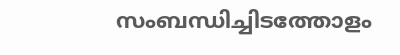സംബന്ധിച്ചിടത്തോളം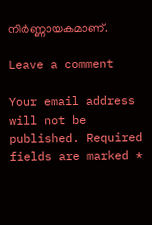നിർണ്ണായകമാണ്.

Leave a comment

Your email address will not be published. Required fields are marked *